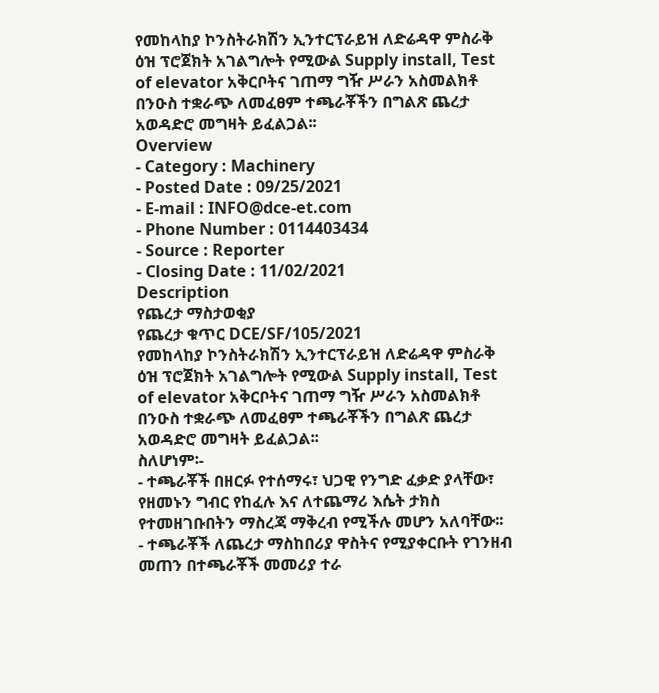የመከላከያ ኮንስትራክሽን ኢንተርፕራይዝ ለድሬዳዋ ምስራቅ ዕዝ ፕሮጀክት አገልግሎት የሚውል Supply install, Test of elevator አቅርቦትና ገጠማ ግዥ ሥራን አስመልክቶ በንዑስ ተቋራጭ ለመፈፀም ተጫራቾችን በግልጽ ጨረታ አወዳድሮ መግዛት ይፈልጋል፡፡
Overview
- Category : Machinery
- Posted Date : 09/25/2021
- E-mail : INFO@dce-et.com
- Phone Number : 0114403434
- Source : Reporter
- Closing Date : 11/02/2021
Description
የጨረታ ማስታወቂያ
የጨረታ ቁጥር DCE/SF/105/2021
የመከላከያ ኮንስትራክሽን ኢንተርፕራይዝ ለድሬዳዋ ምስራቅ ዕዝ ፕሮጀክት አገልግሎት የሚውል Supply install, Test of elevator አቅርቦትና ገጠማ ግዥ ሥራን አስመልክቶ በንዑስ ተቋራጭ ለመፈፀም ተጫራቾችን በግልጽ ጨረታ አወዳድሮ መግዛት ይፈልጋል፡፡
ስለሆነም፡-
- ተጫራቾች በዘርፉ የተሰማሩ፣ ህጋዊ የንግድ ፈቃድ ያላቸው፣ የዘመኑን ግብር የከፈሉ እና ለተጨማሪ እሴት ታክስ የተመዘገቡበትን ማስረጃ ማቅረብ የሚችሉ መሆን አለባቸው፡፡
- ተጫራቾች ለጨረታ ማስከበሪያ ዋስትና የሚያቀርቡት የገንዘብ መጠን በተጫራቾች መመሪያ ተራ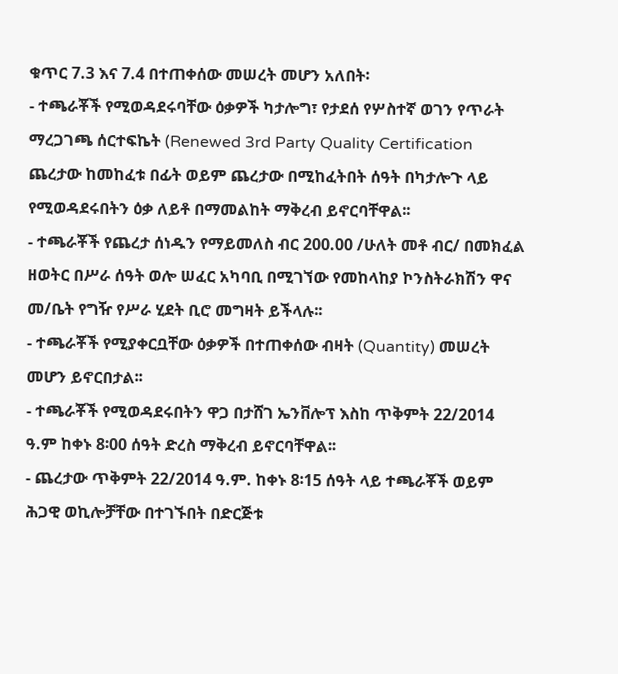ቁጥር 7.3 እና 7.4 በተጠቀሰው መሠረት መሆን አለበት፡
- ተጫራቾች የሚወዳደሩባቸው ዕቃዎች ካታሎግ፣ የታደሰ የሦስተኛ ወገን የጥራት ማረጋገጫ ሰርተፍኬት (Renewed 3rd Party Quality Certification ጨረታው ከመከፈቱ በፊት ወይም ጨረታው በሚከፈትበት ሰዓት በካታሎጉ ላይ የሚወዳደሩበትን ዕቃ ለይቶ በማመልከት ማቅረብ ይኖርባቸዋል፡፡
- ተጫራቾች የጨረታ ሰነዱን የማይመለስ ብር 200.00 /ሁለት መቶ ብር/ በመክፈል ዘወትር በሥራ ሰዓት ወሎ ሠፈር አካባቢ በሚገኘው የመከላከያ ኮንስትራክሽን ዋና መ/ቤት የግዥ የሥራ ሂደት ቢሮ መግዛት ይችላሉ፡፡
- ተጫራቾች የሚያቀርቧቸው ዕቃዎች በተጠቀሰው ብዛት (Quantity) መሠረት መሆን ይኖርበታል፡፡
- ተጫራቾች የሚወዳደሩበትን ዋጋ በታሸገ ኤንቨሎፕ እስከ ጥቅምት 22/2014 ዓ.ም ከቀኑ 8፡00 ሰዓት ድረስ ማቅረብ ይኖርባቸዋል፡፡
- ጨረታው ጥቅምት 22/2014 ዓ.ም. ከቀኑ 8፡15 ሰዓት ላይ ተጫራቾች ወይም ሕጋዊ ወኪሎቻቸው በተገኙበት በድርጅቱ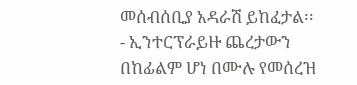መሰብሰቢያ አዳራሽ ይከፈታል፡፡
- ኢንተርፕራይዙ ጨረታውን በከፊልም ሆነ በሙሉ የመሰረዝ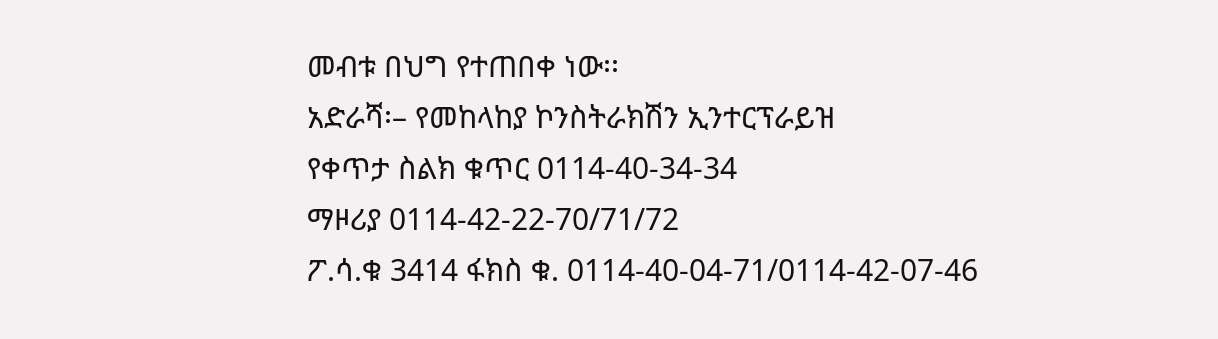መብቱ በህግ የተጠበቀ ነው፡፡
አድራሻ፡– የመከላከያ ኮንስትራክሽን ኢንተርፕራይዝ
የቀጥታ ስልክ ቁጥር 0114-40-34-34
ማዞሪያ 0114-42-22-70/71/72
ፖ.ሳ.ቁ 3414 ፋክስ ቁ. 0114-40-04-71/0114-42-07-46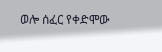ወሎ ሰፈር የቀድሞው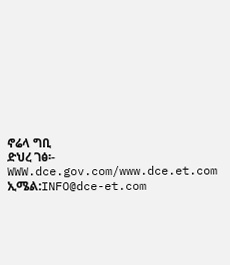ኖሬላ ግቢ
ድህረ ገፅ፡- WWW.dce.gov.com/www.dce.et.com
ኢሜል:INFO@dce-et.com